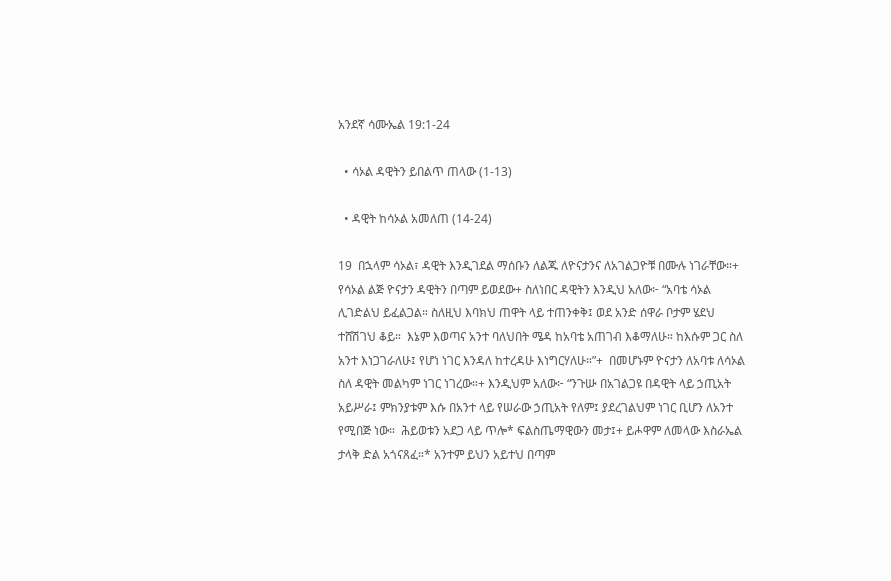አንደኛ ሳሙኤል 19:1-24

  • ሳኦል ዳዊትን ይበልጥ ጠላው (1-13)

  • ዳዊት ከሳኦል አመለጠ (14-24)

19  በኋላም ሳኦል፣ ዳዊት እንዲገደል ማሰቡን ለልጁ ለዮናታንና ለአገልጋዮቹ በሙሉ ነገራቸው።+  የሳኦል ልጅ ዮናታን ዳዊትን በጣም ይወደው+ ስለነበር ዳዊትን እንዲህ አለው፦ “አባቴ ሳኦል ሊገድልህ ይፈልጋል። ስለዚህ እባክህ ጠዋት ላይ ተጠንቀቅ፤ ወደ አንድ ሰዋራ ቦታም ሄደህ ተሸሽገህ ቆይ።  እኔም እወጣና አንተ ባለህበት ሜዳ ከአባቴ አጠገብ እቆማለሁ። ከእሱም ጋር ስለ አንተ እነጋገራለሁ፤ የሆነ ነገር እንዳለ ከተረዳሁ እነግርሃለሁ።”+  በመሆኑም ዮናታን ለአባቱ ለሳኦል ስለ ዳዊት መልካም ነገር ነገረው።+ እንዲህም አለው፦ “ንጉሡ በአገልጋዩ በዳዊት ላይ ኃጢአት አይሥራ፤ ምክንያቱም እሱ በአንተ ላይ የሠራው ኃጢአት የለም፤ ያደረገልህም ነገር ቢሆን ለአንተ የሚበጅ ነው።  ሕይወቱን አደጋ ላይ ጥሎ* ፍልስጤማዊውን መታ፤+ ይሖዋም ለመላው እስራኤል ታላቅ ድል አጎናጸፈ።* አንተም ይህን አይተህ በጣም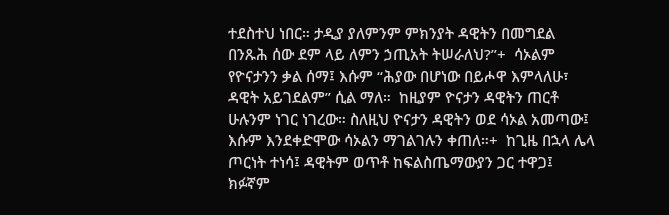ተደስተህ ነበር። ታዲያ ያለምንም ምክንያት ዳዊትን በመግደል በንጹሕ ሰው ደም ላይ ለምን ኃጢአት ትሠራለህ?”+  ሳኦልም የዮናታንን ቃል ሰማ፤ እሱም “ሕያው በሆነው በይሖዋ እምላለሁ፣ ዳዊት አይገደልም” ሲል ማለ።  ከዚያም ዮናታን ዳዊትን ጠርቶ ሁሉንም ነገር ነገረው። ስለዚህ ዮናታን ዳዊትን ወደ ሳኦል አመጣው፤ እሱም እንደቀድሞው ሳኦልን ማገልገሉን ቀጠለ።+  ከጊዜ በኋላ ሌላ ጦርነት ተነሳ፤ ዳዊትም ወጥቶ ከፍልስጤማውያን ጋር ተዋጋ፤ ክፉኛም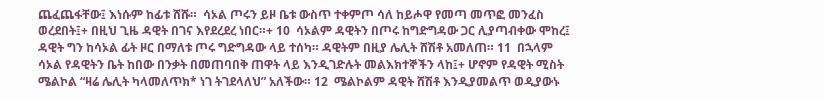ጨፈጨፋቸው፤ እነሱም ከፊቱ ሸሹ።  ሳኦል ጦሩን ይዞ ቤቱ ውስጥ ተቀምጦ ሳለ ከይሖዋ የመጣ መጥፎ መንፈስ ወረደበት፤+ በዚህ ጊዜ ዳዊት በገና እየደረደረ ነበር።+ 10  ሳኦልም ዳዊትን በጦሩ ከግድግዳው ጋር ሊያጣብቀው ሞከረ፤ ዳዊት ግን ከሳኦል ፊት ዞር በማለቱ ጦሩ ግድግዳው ላይ ተሰካ። ዳዊትም በዚያ ሌሊት ሸሽቶ አመለጠ። 11  በኋላም ሳኦል የዳዊትን ቤት ከበው በንቃት በመጠባበቅ ጠዋት ላይ እንዲገድሉት መልእክተኞችን ላከ፤+ ሆኖም የዳዊት ሚስት ሜልኮል “ዛሬ ሌሊት ካላመለጥክ* ነገ ትገደላለህ” አለችው። 12  ሜልኮልም ዳዊት ሸሽቶ እንዲያመልጥ ወዲያውኑ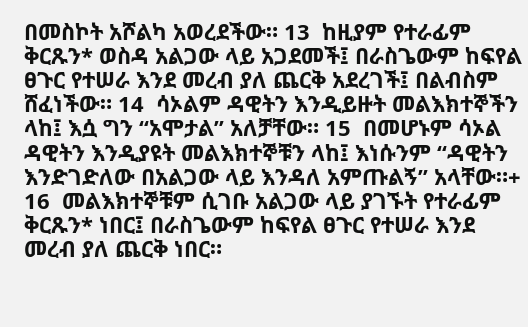በመስኮት አሾልካ አወረደችው። 13  ከዚያም የተራፊም ቅርጹን* ወስዳ አልጋው ላይ አጋደመች፤ በራስጌውም ከፍየል ፀጉር የተሠራ እንደ መረብ ያለ ጨርቅ አደረገች፤ በልብስም ሸፈነችው። 14  ሳኦልም ዳዊትን እንዲይዙት መልእክተኞችን ላከ፤ እሷ ግን “አሞታል” አለቻቸው። 15  በመሆኑም ሳኦል ዳዊትን እንዲያዩት መልእክተኞቹን ላከ፤ እነሱንም “ዳዊትን እንድገድለው በአልጋው ላይ እንዳለ አምጡልኝ” አላቸው።+ 16  መልእክተኞቹም ሲገቡ አልጋው ላይ ያገኙት የተራፊም ቅርጹን* ነበር፤ በራስጌውም ከፍየል ፀጉር የተሠራ እንደ መረብ ያለ ጨርቅ ነበር።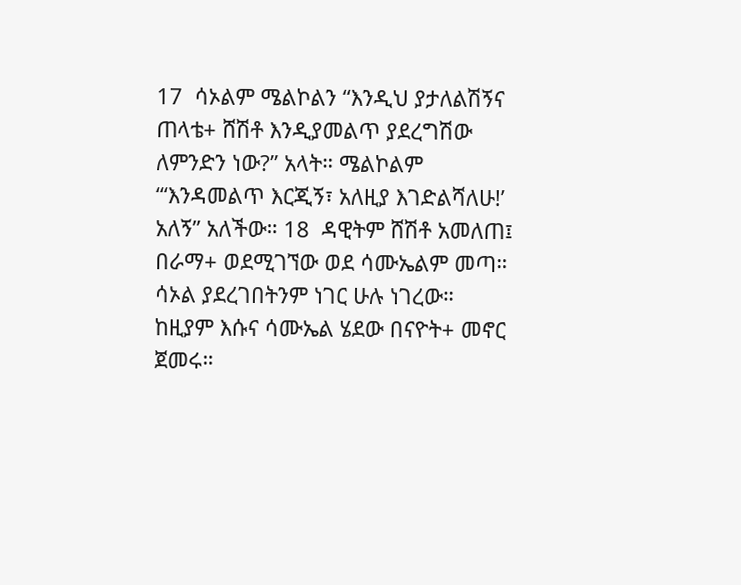17  ሳኦልም ሜልኮልን “እንዲህ ያታለልሽኝና ጠላቴ+ ሸሽቶ እንዲያመልጥ ያደረግሽው ለምንድን ነው?” አላት። ሜልኮልም “‘እንዳመልጥ እርጂኝ፣ አለዚያ እገድልሻለሁ!’ አለኝ” አለችው። 18  ዳዊትም ሸሽቶ አመለጠ፤ በራማ+ ወደሚገኘው ወደ ሳሙኤልም መጣ። ሳኦል ያደረገበትንም ነገር ሁሉ ነገረው። ከዚያም እሱና ሳሙኤል ሄደው በናዮት+ መኖር ጀመሩ።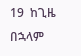19  ከጊዜ በኋላም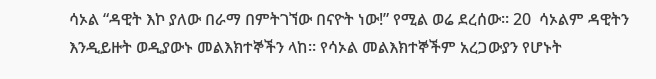ሳኦል “ዳዊት እኮ ያለው በራማ በምትገኘው በናዮት ነው!” የሚል ወሬ ደረሰው። 20  ሳኦልም ዳዊትን እንዲይዙት ወዲያውኑ መልእክተኞችን ላከ። የሳኦል መልእክተኞችም አረጋውያን የሆኑት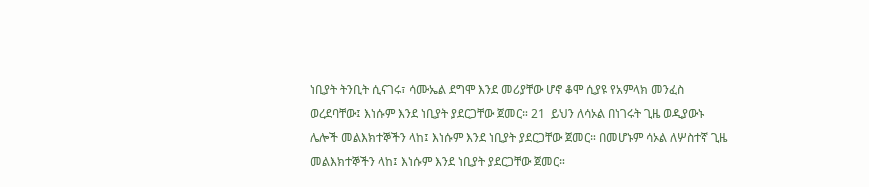ነቢያት ትንቢት ሲናገሩ፣ ሳሙኤል ደግሞ እንደ መሪያቸው ሆኖ ቆሞ ሲያዩ የአምላክ መንፈስ ወረደባቸው፤ እነሱም እንደ ነቢያት ያደርጋቸው ጀመር። 21  ይህን ለሳኦል በነገሩት ጊዜ ወዲያውኑ ሌሎች መልእክተኞችን ላከ፤ እነሱም እንደ ነቢያት ያደርጋቸው ጀመር። በመሆኑም ሳኦል ለሦስተኛ ጊዜ መልእክተኞችን ላከ፤ እነሱም እንደ ነቢያት ያደርጋቸው ጀመር።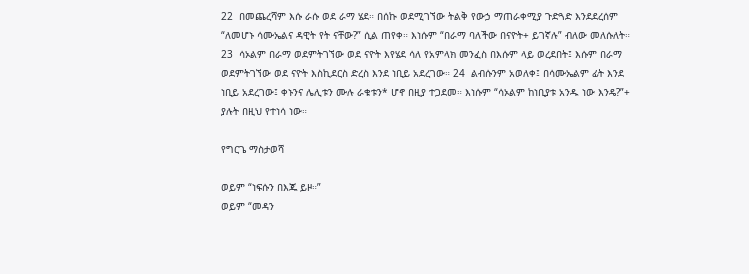22  በመጨረሻም እሱ ራሱ ወደ ራማ ሄደ። በሰኩ ወደሚገኘው ትልቅ የውኃ ማጠራቀሚያ ጉድጓድ እንደደረሰም “ለመሆኑ ሳሙኤልና ዳዊት የት ናቸው?” ሲል ጠየቀ። እነሱም “በራማ ባለችው በናዮት+ ይገኛሉ” ብለው መለሱለት። 23  ሳኦልም በራማ ወደምትገኘው ወደ ናዮት እየሄደ ሳለ የአምላክ መንፈስ በእሱም ላይ ወረደበት፤ እሱም በራማ ወደምትገኘው ወደ ናዮት እስኪደርስ ድረስ እንደ ነቢይ አደረገው። 24  ልብሱንም አወለቀ፤ በሳሙኤልም ፊት እንደ ነቢይ አደረገው፤ ቀኑንና ሌሊቱን ሙሉ ራቁቱን* ሆኖ በዚያ ተጋደመ። እነሱም “ሳኦልም ከነቢያቱ አንዱ ነው እንዴ?”+ ያሉት በዚህ የተነሳ ነው።

የግርጌ ማስታወሻ

ወይም “ነፍሱን በእጁ ይዞ።”
ወይም “መዳን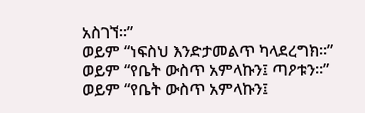አስገኘ።”
ወይም “ነፍስህ እንድታመልጥ ካላደረግክ።”
ወይም “የቤት ውስጥ አምላኩን፤ ጣዖቱን።”
ወይም “የቤት ውስጥ አምላኩን፤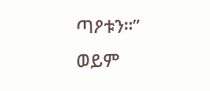ጣዖቱን።”
ወይም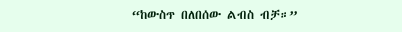“ከውስጥ በለበሰው ልብስ ብቻ።”